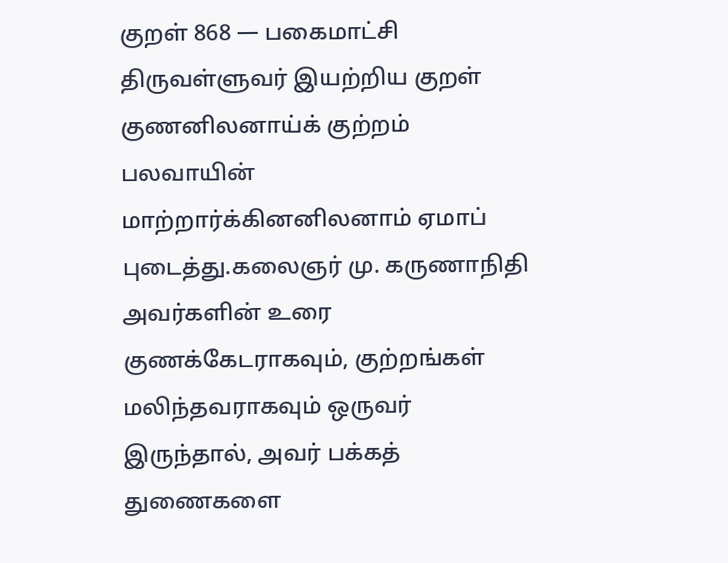குறள் 868 — பகைமாட்சி
திருவள்ளுவர் இயற்றிய குறள்
குணனிலனாய்க் குற்றம் பலவாயின் மாற்றார்க்கினனிலனாம் ஏமாப் புடைத்து.கலைஞர் மு. கருணாநிதி அவர்களின் உரை
குணக்கேடராகவும், குற்றங்கள் மலிந்தவராகவும் ஒருவர் இருந்தால், அவர் பக்கத் துணைகளை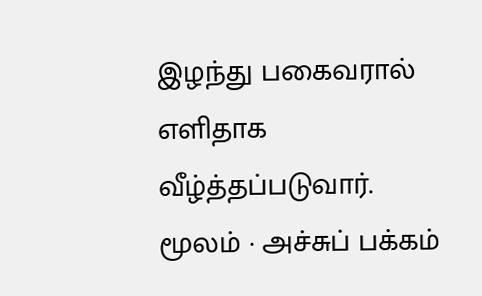இழந்து பகைவரால் எளிதாக வீழ்த்தப்படுவார்.
மூலம் · அச்சுப் பக்கம்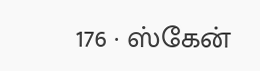176 · ஸ்கேன்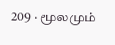209 · மூலமும்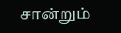சான்றும்